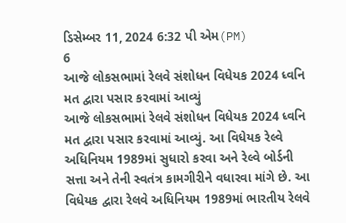ડિસેમ્બર 11, 2024 6:32 પી એમ(PM)
6
આજે લોકસભામાં રેલવે સંશોધન વિધેયક 2024 ધ્વનિ મત દ્વારા પસાર કરવામાં આવ્યું
આજે લોકસભામાં રેલવે સંશોધન વિધેયક 2024 ધ્વનિ મત દ્વારા પસાર કરવામાં આવ્યું. આ વિધેયક રેલ્વે અધિનિયમ 1989માં સુધારો કરવા અને રેલ્વે બોર્ડની સત્તા અને તેની સ્વતંત્ર કામગીરીને વધારવા માંગે છે. આ વિધેયક દ્વારા રેલવે અધિનિયમ 1989માં ભારતીય રેલવે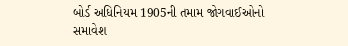બોર્ડ અધિનિયમ 1905ની તમામ જોગવાઈઓનો સમાવેશ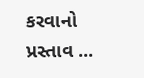કરવાનો પ્રસ્તાવ ...